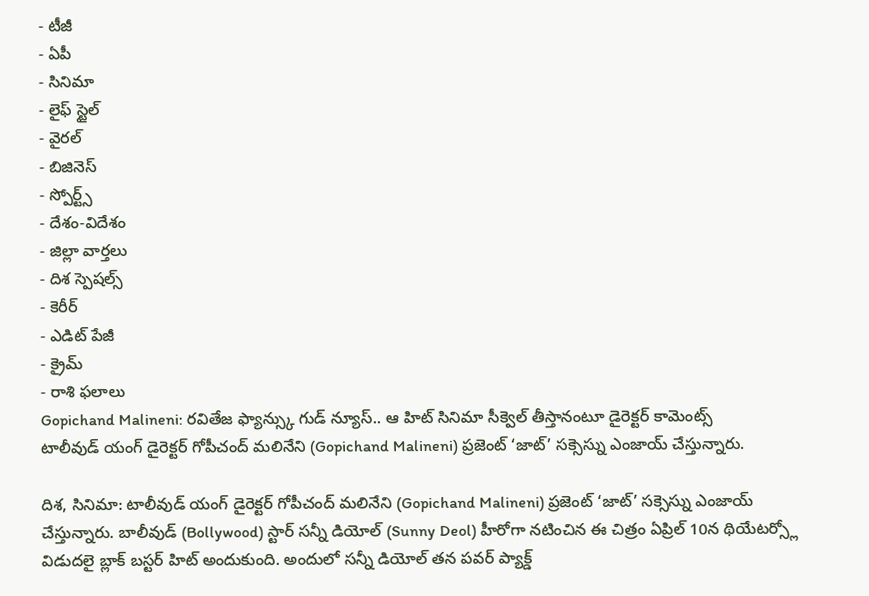- టీజీ
- ఏపీ
- సినిమా
- లైఫ్ స్టైల్
- వైరల్
- బిజినెస్
- స్పోర్ట్స్
- దేశం-విదేశం
- జిల్లా వార్తలు
- దిశ స్పెషల్స్
- కెరీర్
- ఎడిట్ పేజీ
- క్రైమ్
- రాశి ఫలాలు
Gopichand Malineni: రవితేజ ఫ్యాన్స్కు గుడ్ న్యూస్.. ఆ హిట్ సినిమా సీక్వెల్ తీస్తానంటూ డైరెక్టర్ కామెంట్స్
టాలీవుడ్ యంగ్ డైరెక్టర్ గోపీచంద్ మలినేని (Gopichand Malineni) ప్రజెంట్ ‘జాట్’ సక్సెస్ను ఎంజాయ్ చేస్తున్నారు.

దిశ, సినిమా: టాలీవుడ్ యంగ్ డైరెక్టర్ గోపీచంద్ మలినేని (Gopichand Malineni) ప్రజెంట్ ‘జాట్’ సక్సెస్ను ఎంజాయ్ చేస్తున్నారు. బాలీవుడ్ (Bollywood) స్టార్ సన్నీ డియోల్ (Sunny Deol) హీరోగా నటించిన ఈ చిత్రం ఏప్రిల్ 10న థియేటర్స్లో విడుదలై బ్లాక్ బస్టర్ హిట్ అందుకుంది. అందులో సన్నీ డియోల్ తన పవర్ ప్యాక్డ్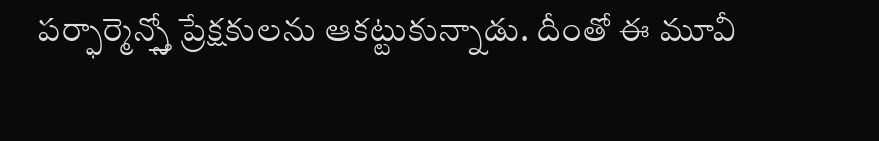పర్ఫార్మెన్స్తో ప్రేక్షకులను ఆకట్టుకున్నాడు. దీంతో ఈ మూవీ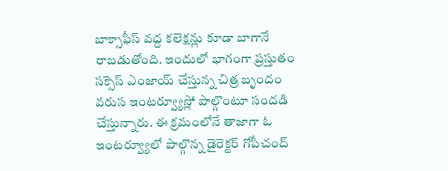బాక్సాఫీస్ వద్ద కలెక్షన్లు కూడా బాగానే రాబడుతోంది. ఇందులో భాగంగా ప్రస్తుతం సక్సెస్ ఎంజాయ్ చేస్తున్న చిత్ర బృందం వరుస ఇంటర్వ్యూస్లో పాల్గొంటూ సందడి చేస్తున్నారు. ఈ క్రమంలోనే తాజాగా ఓ ఇంటర్వ్యూలో పాల్గొన్న డైరెక్టర్ గోపీచంద్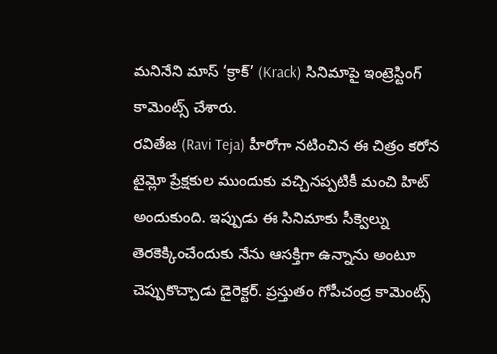మనినేని మాస్ ‘క్రాక్’ (Krack) సినిమాపై ఇంట్రెస్టింగ్ కామెంట్స్ చేశారు.
రవితేజ (Ravi Teja) హీరోగా నటించిన ఈ చిత్రం కరోన టైమ్లో ప్రేక్షకుల ముందుకు వచ్చినప్పటికీ మంచి హిట్ అందుకుంది. ఇప్పుడు ఈ సినిమాకు సీక్వెల్ను తెరకెక్కించేందుకు నేను ఆసక్తిగా ఉన్నాను అంటూ చెప్పుకొచ్చాడు డైరెక్టర్. ప్రస్తుతం గోపీచంద్ర కామెంట్స్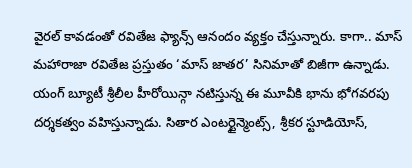వైరల్ కావడంతో రవితేజ ఫ్యాన్స్ ఆనందం వ్యక్తం చేస్తున్నారు. కాగా.. మాస్ మహారాజా రవితేజ ప్రస్తుతం ‘మాస్ జాతర’ సినిమాతో బిజీగా ఉన్నాడు. యంగ్ బ్యూటీ శ్రీలీల హీరోయిన్గా నటిస్తున్న ఈ మూవీకి భాను భోగవరపు దర్శకత్వం వహిస్తున్నాడు. సితార ఎంటర్టైన్మెంట్స్, శ్రీకర స్టూడియోస్,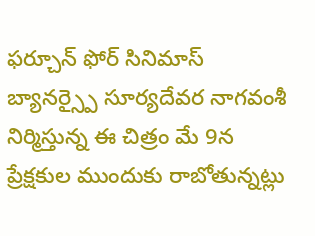ఫర్చూన్ ఫోర్ సినిమాస్ బ్యానర్స్పై సూర్యదేవర నాగవంశీ నిర్మిస్తున్న ఈ చిత్రం మే 9న ప్రేక్షకుల ముందుకు రాబోతున్నట్లు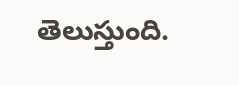తెలుస్తుంది.